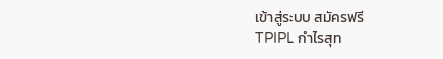เข้าสู่ระบบ สมัครฟรี
TPIPL กำไรสุท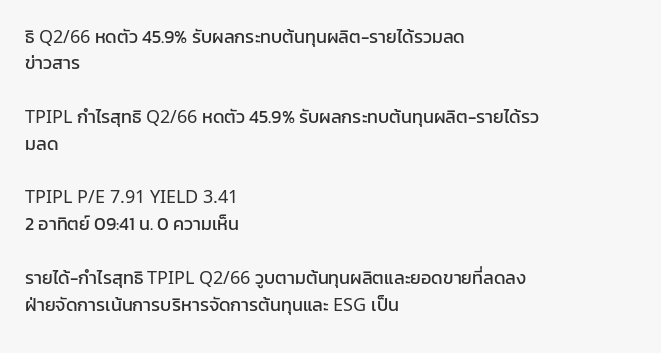ธิ Q2/66 หดตัว 45.9% รับผลกระทบต้นทุนผลิต-รายได้รวมลด
ข่าวสาร

TPIPL กำไรสุทธิ Q2/66 หดตัว 45.9% รับผลกระทบต้นทุนผลิต-รายได้รวมลด

TPIPL P/E 7.91 YIELD 3.41
2 อาทิตย์ 09:41 น. 0 ความเห็น

รายได้-กำไรสุทธิ TPIPL Q2/66 วูบตามต้นทุนผลิตและยอดขายที่ลดลง ฝ่ายจัดการเน้นการบริหารจัดการต้นทุนและ ESG เป็น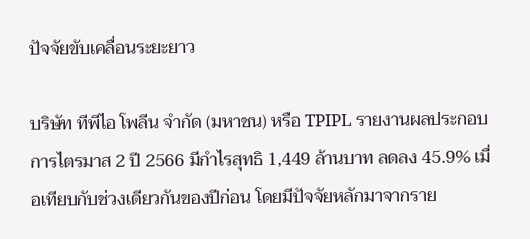ปัจจัยขับเคลื่อนระยะยาว

บริษัท ทีพีไอ โพลีน จำกัด (มหาชน) หรือ TPIPL รายงานผลประกอบการไตรมาส 2 ปี 2566 มีกำไรสุทธิ 1,449 ล้านบาท ลดลง 45.9% เมื่อเทียบกับช่วงเดียวกันของปีก่อน โดยมีปัจจัยหลักมาจากราย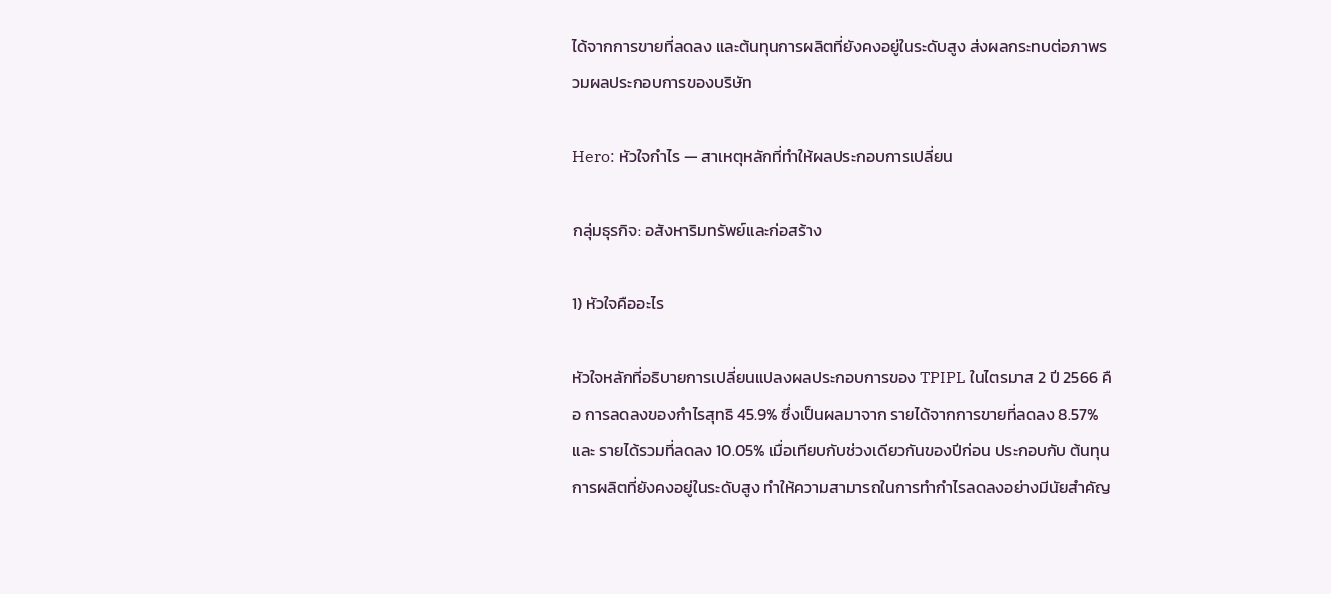ได้จากการขายที่ลดลง และต้นทุนการผลิตที่ยังคงอยู่ในระดับสูง ส่งผลกระทบต่อภาพรวมผลประกอบการของบริษัท

Hero: หัวใจกำไร — สาเหตุหลักที่ทำให้ผลประกอบการเปลี่ยน

กลุ่มธุรกิจ: อสังหาริมทรัพย์และก่อสร้าง

1) หัวใจคืออะไร

หัวใจหลักที่อธิบายการเปลี่ยนแปลงผลประกอบการของ TPIPL ในไตรมาส 2 ปี 2566 คือ การลดลงของกำไรสุทธิ 45.9% ซึ่งเป็นผลมาจาก รายได้จากการขายที่ลดลง 8.57% และ รายได้รวมที่ลดลง 10.05% เมื่อเทียบกับช่วงเดียวกันของปีก่อน ประกอบกับ ต้นทุนการผลิตที่ยังคงอยู่ในระดับสูง ทำให้ความสามารถในการทำกำไรลดลงอย่างมีนัยสำคัญ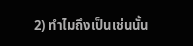2) ทำไมถึงเป็นเช่นนั้น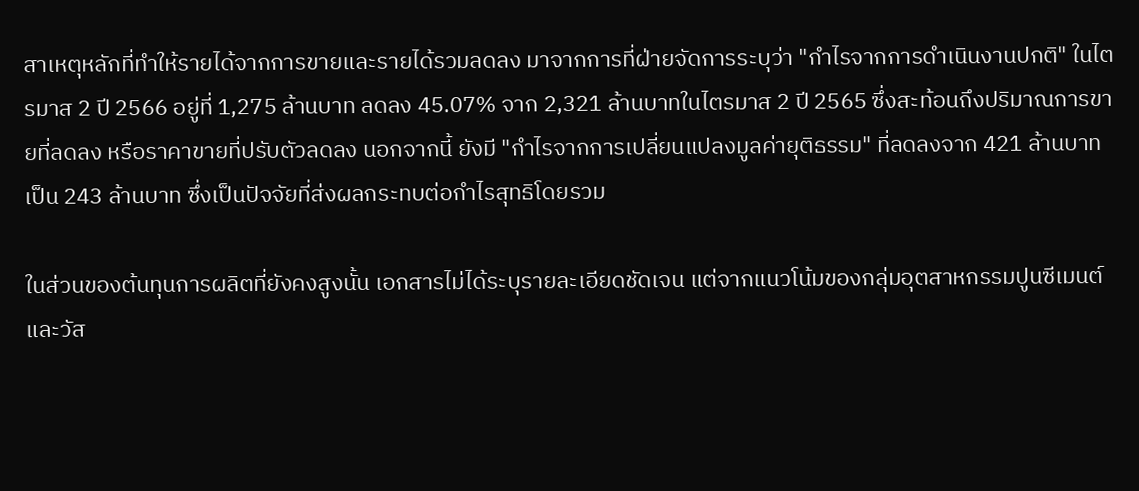สาเหตุหลักที่ทำให้รายได้จากการขายและรายได้รวมลดลง มาจากการที่ฝ่ายจัดการระบุว่า "กำไรจากการดำเนินงานปกติ" ในไตรมาส 2 ปี 2566 อยู่ที่ 1,275 ล้านบาท ลดลง 45.07% จาก 2,321 ล้านบาทในไตรมาส 2 ปี 2565 ซึ่งสะท้อนถึงปริมาณการขายที่ลดลง หรือราคาขายที่ปรับตัวลดลง นอกจากนี้ ยังมี "กำไรจากการเปลี่ยนแปลงมูลค่ายุติธรรม" ที่ลดลงจาก 421 ล้านบาท เป็น 243 ล้านบาท ซึ่งเป็นปัจจัยที่ส่งผลกระทบต่อกำไรสุทธิโดยรวม

ในส่วนของต้นทุนการผลิตที่ยังคงสูงนั้น เอกสารไม่ได้ระบุรายละเอียดชัดเจน แต่จากแนวโน้มของกลุ่มอุตสาหกรรมปูนซีเมนต์และวัส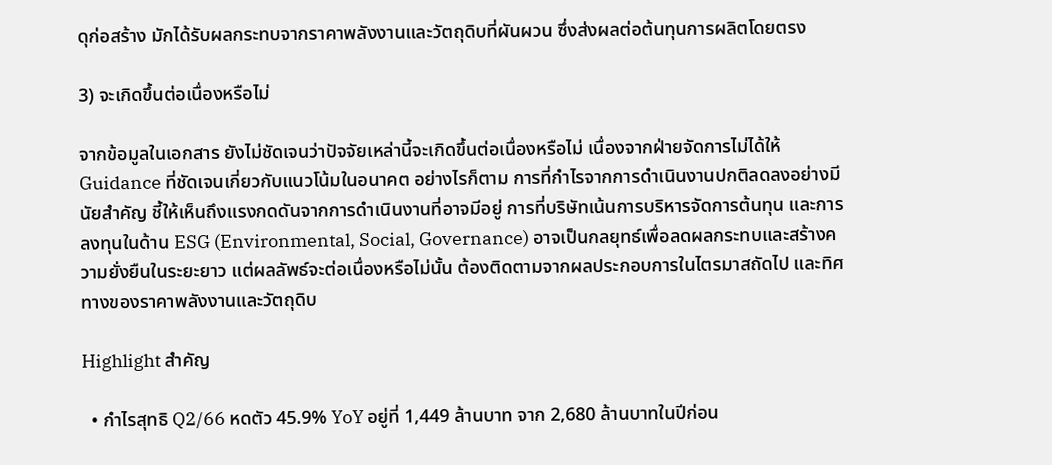ดุก่อสร้าง มักได้รับผลกระทบจากราคาพลังงานและวัตถุดิบที่ผันผวน ซึ่งส่งผลต่อต้นทุนการผลิตโดยตรง

3) จะเกิดขึ้นต่อเนื่องหรือไม่

จากข้อมูลในเอกสาร ยังไม่ชัดเจนว่าปัจจัยเหล่านี้จะเกิดขึ้นต่อเนื่องหรือไม่ เนื่องจากฝ่ายจัดการไม่ได้ให้ Guidance ที่ชัดเจนเกี่ยวกับแนวโน้มในอนาคต อย่างไรก็ตาม การที่กำไรจากการดำเนินงานปกติลดลงอย่างมีนัยสำคัญ ชี้ให้เห็นถึงแรงกดดันจากการดำเนินงานที่อาจมีอยู่ การที่บริษัทเน้นการบริหารจัดการต้นทุน และการลงทุนในด้าน ESG (Environmental, Social, Governance) อาจเป็นกลยุทธ์เพื่อลดผลกระทบและสร้างความยั่งยืนในระยะยาว แต่ผลลัพธ์จะต่อเนื่องหรือไม่นั้น ต้องติดตามจากผลประกอบการในไตรมาสถัดไป และทิศทางของราคาพลังงานและวัตถุดิบ

Highlight สำคัญ

  • กำไรสุทธิ Q2/66 หดตัว 45.9% YoY อยู่ที่ 1,449 ล้านบาท จาก 2,680 ล้านบาทในปีก่อน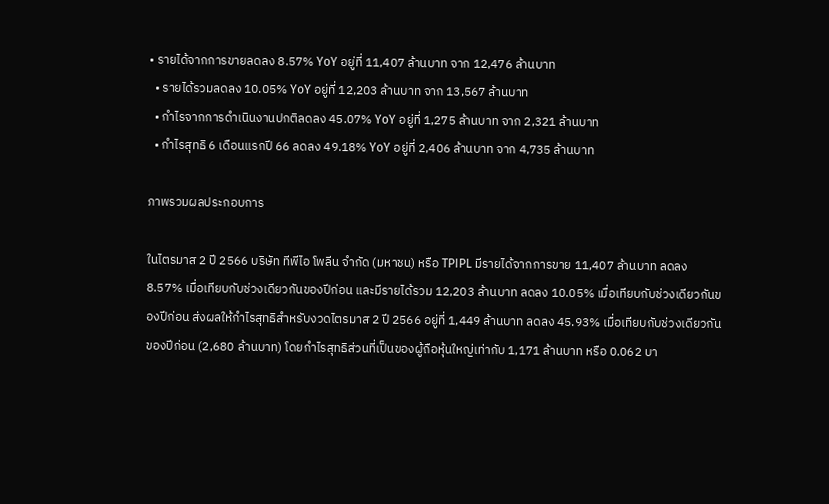• รายได้จากการขายลดลง 8.57% YoY อยู่ที่ 11,407 ล้านบาท จาก 12,476 ล้านบาท
  • รายได้รวมลดลง 10.05% YoY อยู่ที่ 12,203 ล้านบาท จาก 13,567 ล้านบาท
  • กำไรจากการดำเนินงานปกติลดลง 45.07% YoY อยู่ที่ 1,275 ล้านบาท จาก 2,321 ล้านบาท
  • กำไรสุทธิ 6 เดือนแรกปี 66 ลดลง 49.18% YoY อยู่ที่ 2,406 ล้านบาท จาก 4,735 ล้านบาท

ภาพรวมผลประกอบการ

ในไตรมาส 2 ปี 2566 บริษัท ทีพีไอ โพลีน จำกัด (มหาชน) หรือ TPIPL มีรายได้จากการขาย 11,407 ล้านบาท ลดลง 8.57% เมื่อเทียบกับช่วงเดียวกันของปีก่อน และมีรายได้รวม 12,203 ล้านบาท ลดลง 10.05% เมื่อเทียบกับช่วงเดียวกันของปีก่อน ส่งผลให้กำไรสุทธิสำหรับงวดไตรมาส 2 ปี 2566 อยู่ที่ 1,449 ล้านบาท ลดลง 45.93% เมื่อเทียบกับช่วงเดียวกันของปีก่อน (2,680 ล้านบาท) โดยกำไรสุทธิส่วนที่เป็นของผู้ถือหุ้นใหญ่เท่ากับ 1,171 ล้านบาท หรือ 0.062 บา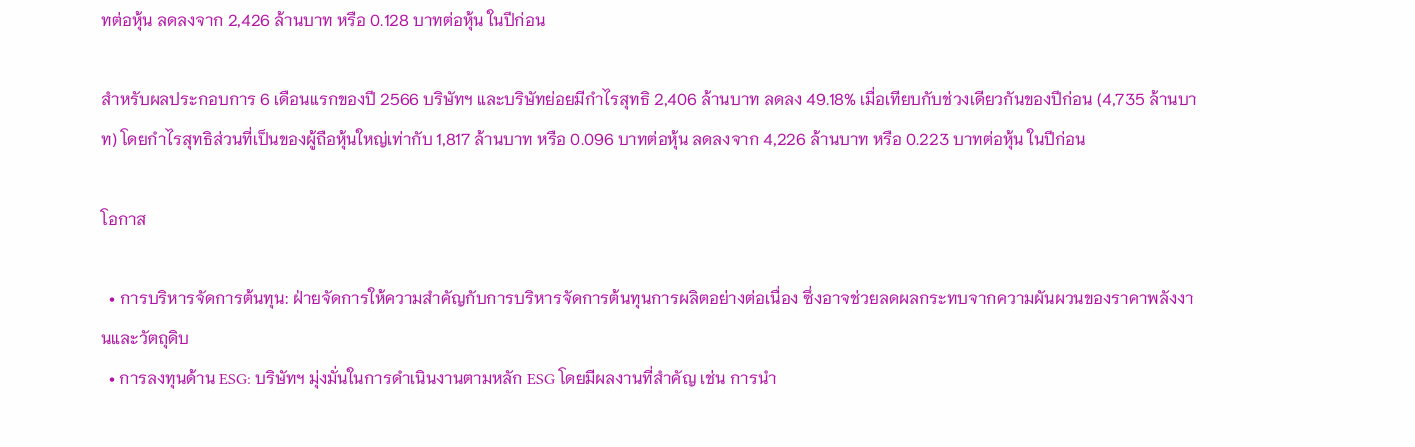ทต่อหุ้น ลดลงจาก 2,426 ล้านบาท หรือ 0.128 บาทต่อหุ้น ในปีก่อน

สำหรับผลประกอบการ 6 เดือนแรกของปี 2566 บริษัทฯ และบริษัทย่อยมีกำไรสุทธิ 2,406 ล้านบาท ลดลง 49.18% เมื่อเทียบกับช่วงเดียวกันของปีก่อน (4,735 ล้านบาท) โดยกำไรสุทธิส่วนที่เป็นของผู้ถือหุ้นใหญ่เท่ากับ 1,817 ล้านบาท หรือ 0.096 บาทต่อหุ้น ลดลงจาก 4,226 ล้านบาท หรือ 0.223 บาทต่อหุ้น ในปีก่อน

โอกาส

  • การบริหารจัดการต้นทุน: ฝ่ายจัดการให้ความสำคัญกับการบริหารจัดการต้นทุนการผลิตอย่างต่อเนื่อง ซึ่งอาจช่วยลดผลกระทบจากความผันผวนของราคาพลังงานและวัตถุดิบ
  • การลงทุนด้าน ESG: บริษัทฯ มุ่งมั่นในการดำเนินงานตามหลัก ESG โดยมีผลงานที่สำคัญ เช่น การนำ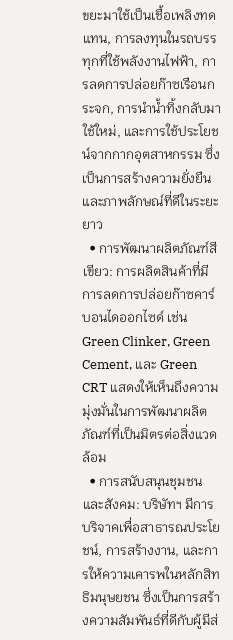ขยะมาใช้เป็นเชื้อเพลิงทดแทน, การลงทุนในรถบรรทุกที่ใช้พลังงานไฟฟ้า, การลดการปล่อยก๊าซเรือนกระจก, การนำน้ำทิ้งกลับมาใช้ใหม่, และการใช้ประโยชน์จากกากอุตสาหกรรม ซึ่งเป็นการสร้างความยั่งยืนและภาพลักษณ์ที่ดีในระยะยาว
  • การพัฒนาผลิตภัณฑ์สีเขียว: การผลิตสินค้าที่มีการลดการปล่อยก๊าซคาร์บอนไดออกไซด์ เช่น Green Clinker, Green Cement, และ Green CRT แสดงให้เห็นถึงความมุ่งมั่นในการพัฒนาผลิตภัณฑ์ที่เป็นมิตรต่อสิ่งแวดล้อม
  • การสนับสนุนชุมชนและสังคม: บริษัทฯ มีการบริจาคเพื่อสาธารณประโยชน์, การสร้างงาน, และการให้ความเคารพในหลักสิทธิมนุษยชน ซึ่งเป็นการสร้างความสัมพันธ์ที่ดีกับผู้มีส่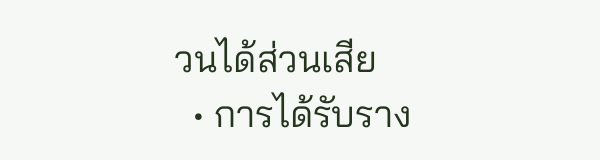วนได้ส่วนเสีย
  • การได้รับราง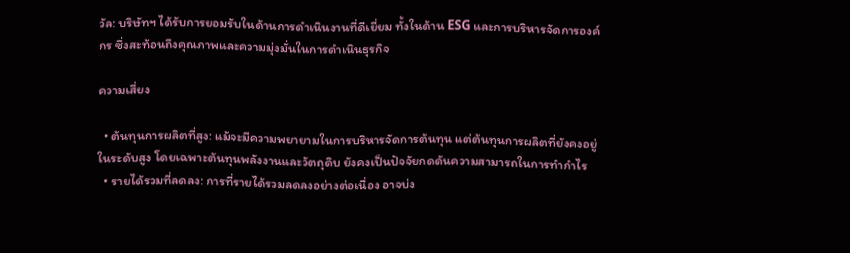วัล: บริษัทฯ ได้รับการยอมรับในด้านการดำเนินงานที่ดีเยี่ยม ทั้งในด้าน ESG และการบริหารจัดการองค์กร ซึ่งสะท้อนถึงคุณภาพและความมุ่งมั่นในการดำเนินธุรกิจ

ความเสี่ยง

  • ต้นทุนการผลิตที่สูง: แม้จะมีความพยายามในการบริหารจัดการต้นทุน แต่ต้นทุนการผลิตที่ยังคงอยู่ในระดับสูง โดยเฉพาะต้นทุนพลังงานและวัตถุดิบ ยังคงเป็นปัจจัยกดดันความสามารถในการทำกำไร
  • รายได้รวมที่ลดลง: การที่รายได้รวมลดลงอย่างต่อเนื่อง อาจบ่ง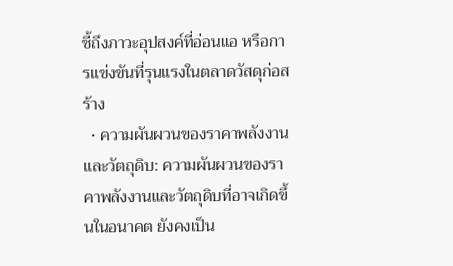ชี้ถึงภาวะอุปสงค์ที่อ่อนแอ หรือการแข่งขันที่รุนแรงในตลาดวัสดุก่อสร้าง
  • ความผันผวนของราคาพลังงานและวัตถุดิบ: ความผันผวนของราคาพลังงานและวัตถุดิบที่อาจเกิดขึ้นในอนาคต ยังคงเป็น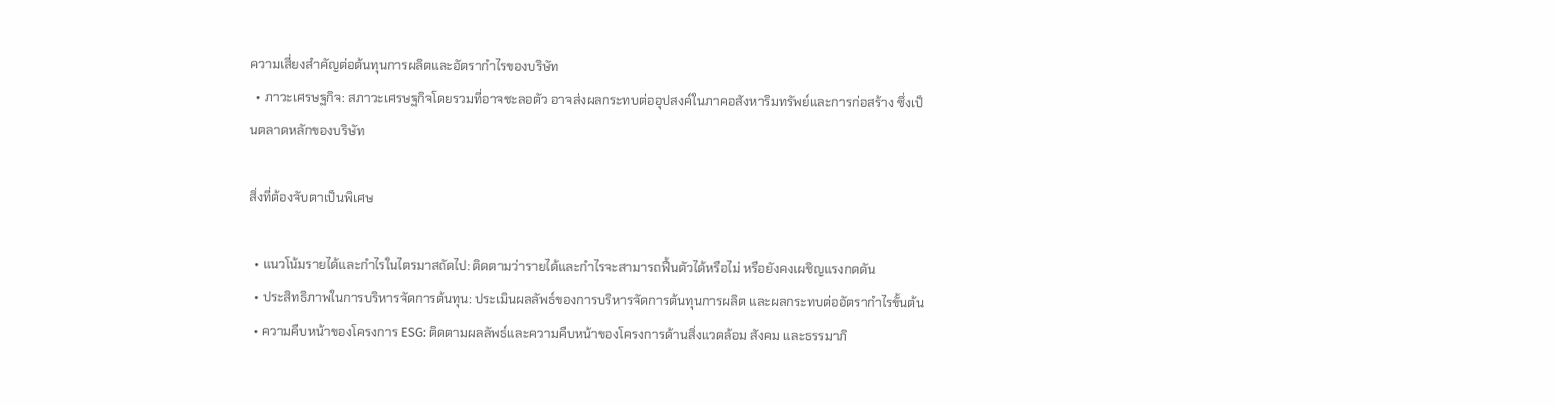ความเสี่ยงสำคัญต่อต้นทุนการผลิตและอัตรากำไรของบริษัท
  • ภาวะเศรษฐกิจ: สภาวะเศรษฐกิจโดยรวมที่อาจชะลอตัว อาจส่งผลกระทบต่ออุปสงค์ในภาคอสังหาริมทรัพย์และการก่อสร้าง ซึ่งเป็นตลาดหลักของบริษัท

สิ่งที่ต้องจับตาเป็นพิเศษ

  • แนวโน้มรายได้และกำไรในไตรมาสถัดไป: ติดตามว่ารายได้และกำไรจะสามารถฟื้นตัวได้หรือไม่ หรือยังคงเผชิญแรงกดดัน
  • ประสิทธิภาพในการบริหารจัดการต้นทุน: ประเมินผลลัพธ์ของการบริหารจัดการต้นทุนการผลิต และผลกระทบต่ออัตรากำไรขั้นต้น
  • ความคืบหน้าของโครงการ ESG: ติดตามผลลัพธ์และความคืบหน้าของโครงการด้านสิ่งแวดล้อม สังคม และธรรมาภิ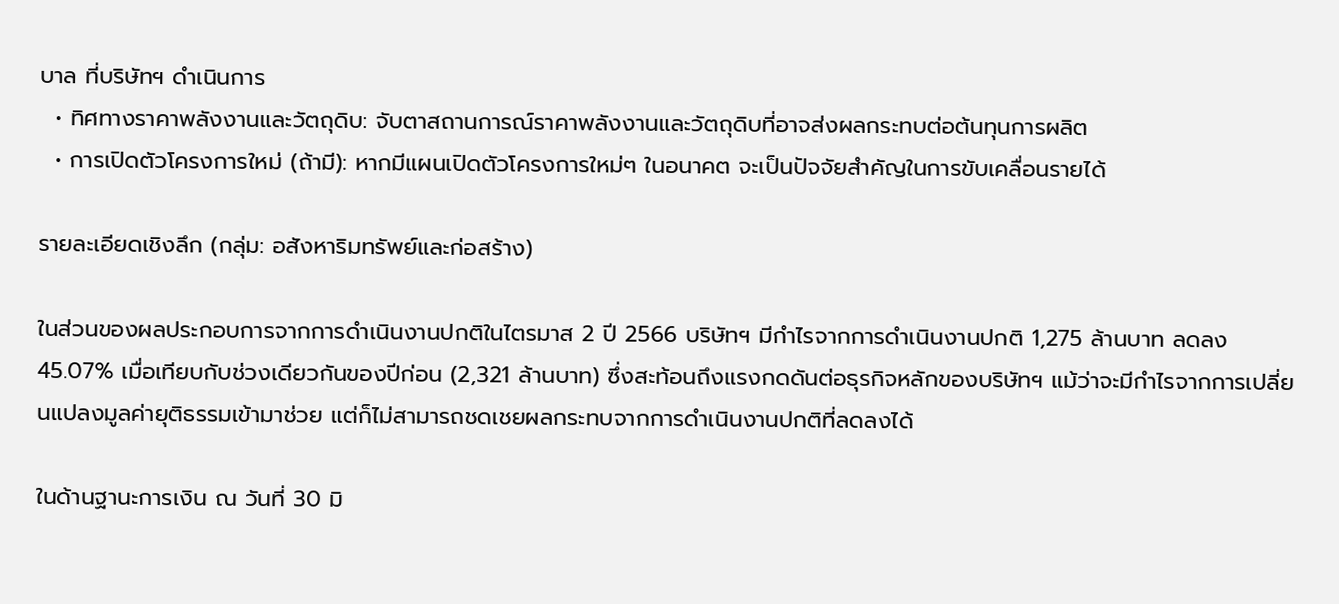บาล ที่บริษัทฯ ดำเนินการ
  • ทิศทางราคาพลังงานและวัตถุดิบ: จับตาสถานการณ์ราคาพลังงานและวัตถุดิบที่อาจส่งผลกระทบต่อต้นทุนการผลิต
  • การเปิดตัวโครงการใหม่ (ถ้ามี): หากมีแผนเปิดตัวโครงการใหม่ๆ ในอนาคต จะเป็นปัจจัยสำคัญในการขับเคลื่อนรายได้

รายละเอียดเชิงลึก (กลุ่ม: อสังหาริมทรัพย์และก่อสร้าง)

ในส่วนของผลประกอบการจากการดำเนินงานปกติในไตรมาส 2 ปี 2566 บริษัทฯ มีกำไรจากการดำเนินงานปกติ 1,275 ล้านบาท ลดลง 45.07% เมื่อเทียบกับช่วงเดียวกันของปีก่อน (2,321 ล้านบาท) ซึ่งสะท้อนถึงแรงกดดันต่อธุรกิจหลักของบริษัทฯ แม้ว่าจะมีกำไรจากการเปลี่ยนแปลงมูลค่ายุติธรรมเข้ามาช่วย แต่ก็ไม่สามารถชดเชยผลกระทบจากการดำเนินงานปกติที่ลดลงได้

ในด้านฐานะการเงิน ณ วันที่ 30 มิ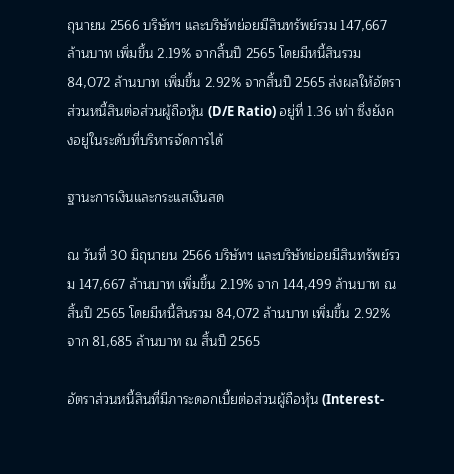ถุนายน 2566 บริษัทฯ และบริษัทย่อยมีสินทรัพย์รวม 147,667 ล้านบาท เพิ่มขึ้น 2.19% จากสิ้นปี 2565 โดยมีหนี้สินรวม 84,072 ล้านบาท เพิ่มขึ้น 2.92% จากสิ้นปี 2565 ส่งผลให้อัตราส่วนหนี้สินต่อส่วนผู้ถือหุ้น (D/E Ratio) อยู่ที่ 1.36 เท่า ซึ่งยังคงอยู่ในระดับที่บริหารจัดการได้

ฐานะการเงินและกระแสเงินสด

ณ วันที่ 30 มิถุนายน 2566 บริษัทฯ และบริษัทย่อยมีสินทรัพย์รวม 147,667 ล้านบาท เพิ่มขึ้น 2.19% จาก 144,499 ล้านบาท ณ สิ้นปี 2565 โดยมีหนี้สินรวม 84,072 ล้านบาท เพิ่มขึ้น 2.92% จาก 81,685 ล้านบาท ณ สิ้นปี 2565

อัตราส่วนหนี้สินที่มีภาระดอกเบี้ยต่อส่วนผู้ถือหุ้น (Interest-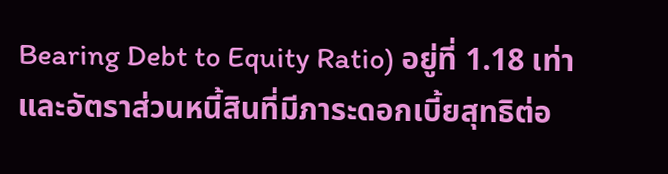Bearing Debt to Equity Ratio) อยู่ที่ 1.18 เท่า และอัตราส่วนหนี้สินที่มีภาระดอกเบี้ยสุทธิต่อ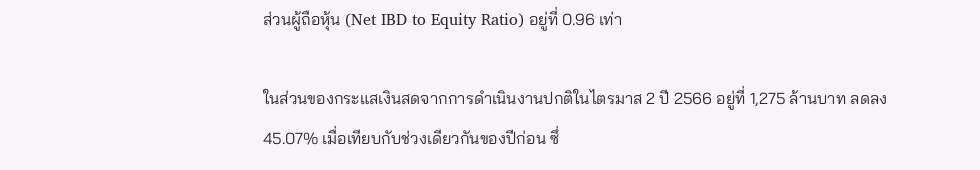ส่วนผู้ถือหุ้น (Net IBD to Equity Ratio) อยู่ที่ 0.96 เท่า

ในส่วนของกระแสเงินสดจากการดำเนินงานปกติในไตรมาส 2 ปี 2566 อยู่ที่ 1,275 ล้านบาท ลดลง 45.07% เมื่อเทียบกับช่วงเดียวกันของปีก่อน ซึ่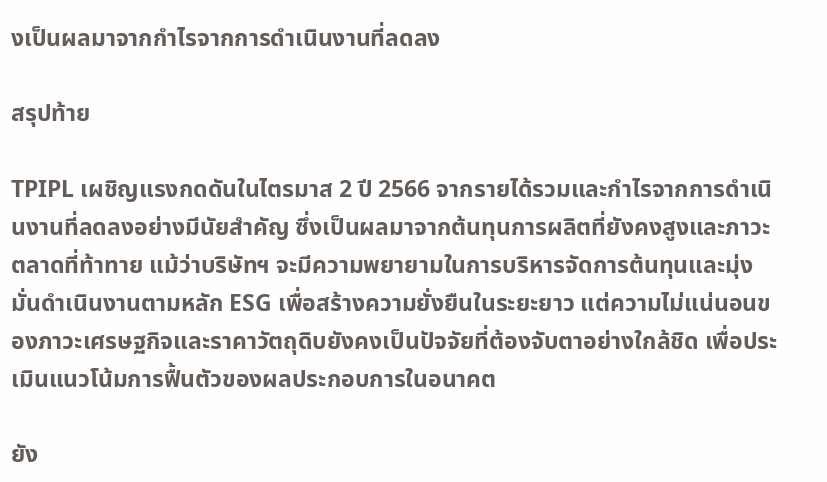งเป็นผลมาจากกำไรจากการดำเนินงานที่ลดลง

สรุปท้าย

TPIPL เผชิญแรงกดดันในไตรมาส 2 ปี 2566 จากรายได้รวมและกำไรจากการดำเนินงานที่ลดลงอย่างมีนัยสำคัญ ซึ่งเป็นผลมาจากต้นทุนการผลิตที่ยังคงสูงและภาวะตลาดที่ท้าทาย แม้ว่าบริษัทฯ จะมีความพยายามในการบริหารจัดการต้นทุนและมุ่งมั่นดำเนินงานตามหลัก ESG เพื่อสร้างความยั่งยืนในระยะยาว แต่ความไม่แน่นอนของภาวะเศรษฐกิจและราคาวัตถุดิบยังคงเป็นปัจจัยที่ต้องจับตาอย่างใกล้ชิด เพื่อประเมินแนวโน้มการฟื้นตัวของผลประกอบการในอนาคต

ยัง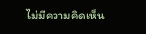ไม่มีความคิดเห็น